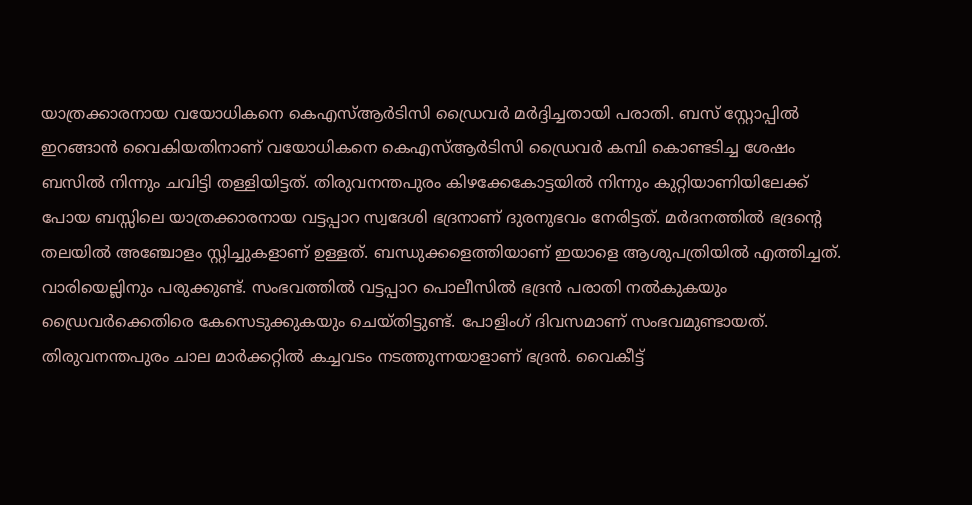യാത്രക്കാരനായ വയോധികനെ കെഎസ്ആർടിസി ഡ്രൈവർ മർദ്ദിച്ചതായി പരാതി. ബസ് സ്റ്റോപ്പിൽ ഇറങ്ങാൻ വൈകിയതിനാണ് വയോധികനെ കെഎസ്ആർടിസി ഡ്രൈവർ കമ്പി കൊണ്ടടിച്ച ശേഷം ബസിൽ നിന്നും ചവിട്ടി തള്ളിയിട്ടത്. തിരുവനന്തപുരം കിഴക്കേകോട്ടയിൽ നിന്നും കുറ്റിയാണിയിലേക്ക് പോയ ബസ്സിലെ യാത്രക്കാരനായ വട്ടപ്പാറ സ്വദേശി ഭദ്രനാണ് ദുരനുഭവം നേരിട്ടത്. മർദനത്തിൽ ഭദ്രന്റെ തലയിൽ അഞ്ചോളം സ്റ്റിച്ചുകളാണ് ഉള്ളത്. ബന്ധുക്കളെത്തിയാണ് ഇയാളെ ആശുപത്രിയിൽ എത്തിച്ചത്. വാരിയെല്ലിനും പരുക്കുണ്ട്. സംഭവത്തിൽ വട്ടപ്പാറ പൊലീസിൽ ഭദ്രൻ പരാതി നൽകുകയും ഡ്രൈവർക്കെതിരെ കേസെടുക്കുകയും ചെയ്തിട്ടുണ്ട്. പോളിംഗ് ദിവസമാണ് സംഭവമുണ്ടായത്. തിരുവനന്തപുരം ചാല മാർക്കറ്റിൽ കച്ചവടം നടത്തുന്നയാളാണ് ഭദ്രൻ. വൈകീട്ട്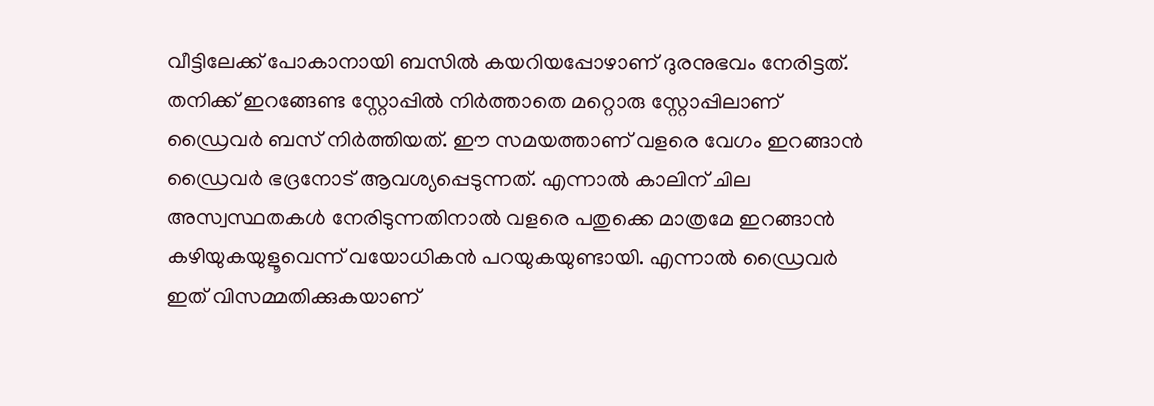വീട്ടിലേക്ക് പോകാനായി ബസിൽ കയറിയപ്പോഴാണ് ദുരനുഭവം നേരിട്ടത്.
തനിക്ക് ഇറങ്ങേണ്ട സ്റ്റോപ്പിൽ നിർത്താതെ മറ്റൊരു സ്റ്റോപ്പിലാണ് ഡ്രൈവർ ബസ് നിർത്തിയത്. ഈ സമയത്താണ് വളരെ വേഗം ഇറങ്ങാൻ ഡ്രൈവർ ഭദ്രനോട് ആവശ്യപ്പെടുന്നത്. എന്നാൽ കാലിന് ചില അസ്വസ്ഥതകൾ നേരിടുന്നതിനാൽ വളരെ പതുക്കെ മാത്രമേ ഇറങ്ങാൻ കഴിയുകയുളൂവെന്ന് വയോധികൻ പറയുകയുണ്ടായി. എന്നാൽ ഡ്രൈവർ ഇത് വിസമ്മതിക്കുകയാണ്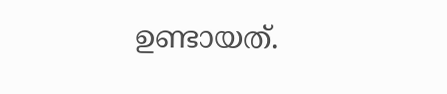ഉണ്ടായത്.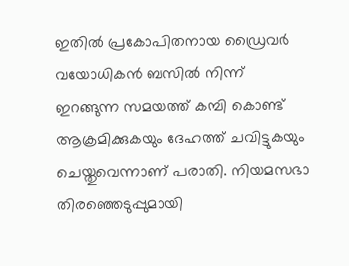ഇതിൽ പ്രകോപിതനായ ഡ്രൈവർ വയോധികൻ ബസിൽ നിന്ന് ഇറങ്ങുന്ന സമയത്ത് കമ്പി കൊണ്ട് ആക്രമിക്കുകയും ദേഹത്ത് ചവിട്ടുകയും ചെയ്തുവെന്നാണ് പരാതി. നിയമസഭാ തിരഞ്ഞെടുപ്പുമായി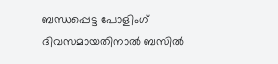ബന്ധപ്പെട്ട പോളിംഗ് ദിവസമായതിനാൽ ബസിൽ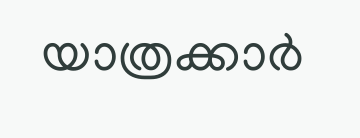യാത്രക്കാർ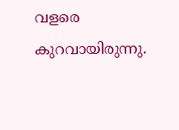വളരെ കുറവായിരുന്നു.